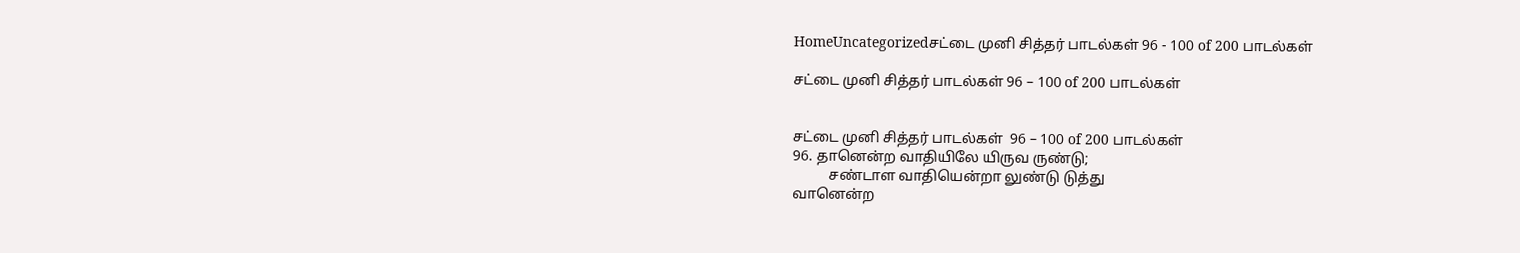HomeUncategorizedசட்டை முனி சித்தர் பாடல்கள் 96 - 100 of 200 பாடல்கள்

சட்டை முனி சித்தர் பாடல்கள் 96 – 100 of 200 பாடல்கள்


சட்டை முனி சித்தர் பாடல்கள்  96 – 100 of 200 பாடல்கள்
96. தானென்ற வாதியிலே யிருவ ருண்டு;
          சண்டாள வாதியென்றா லுண்டு டுத்து
வானென்ற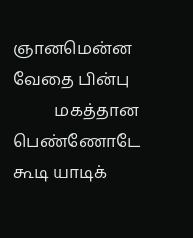ஞானமென்ன வேதை பின்பு
          மகத்தான பெண்ணோடே கூடி யாடிக்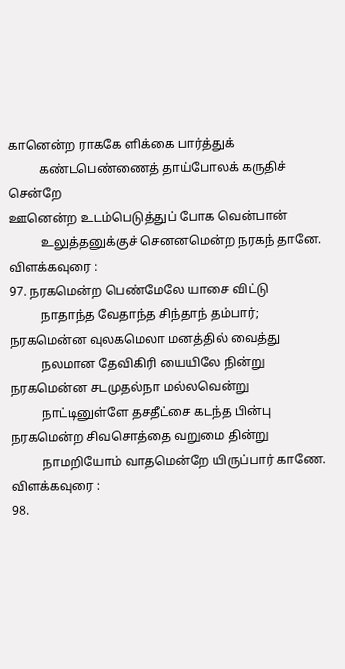கானென்ற ராககே ளிக்கை பார்த்துக்
          கண்டபெண்ணைத் தாய்போலக் கருதிச் சென்றே
ஊனென்ற உடம்பெடுத்துப் போக வென்பான்
          உலுத்தனுக்குச் செனனமென்ற நரகந் தானே.
விளக்கவுரை :
97. நரகமென்ற பெண்மேலே யாசை விட்டு
          நாதாந்த வேதாந்த சிந்தாந் தம்பார்;
நரகமென்ன வுலகமெலா மனத்தில் வைத்து
          நலமான தேவிகிரி யையிலே நின்று
நரகமென்ன சடமுதல்நா மல்லவென்று
          நாட்டினுள்ளே தசதீட்சை கடந்த பின்பு
நரகமென்ற சிவசொத்தை வறுமை தின்று
          நாமறியோம் வாதமென்றே யிருப்பார் காணே.
விளக்கவுரை :
98.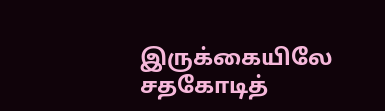இருக்கையிலே சதகோடித்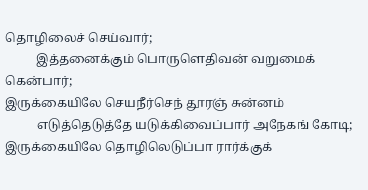தொழிலைச் செய்வார்;
          இத்தனைக்கும் பொருளெதிவன் வறுமைக் கென்பார்;
இருக்கையிலே செயநீர்செந் தூரஞ் சுன்னம்
          எடுத்தெடுத்தே யடுக்கிவைப்பார் அநேகங் கோடி;
இருக்கையிலே தொழிலெடுப்பா ரார்க்குக்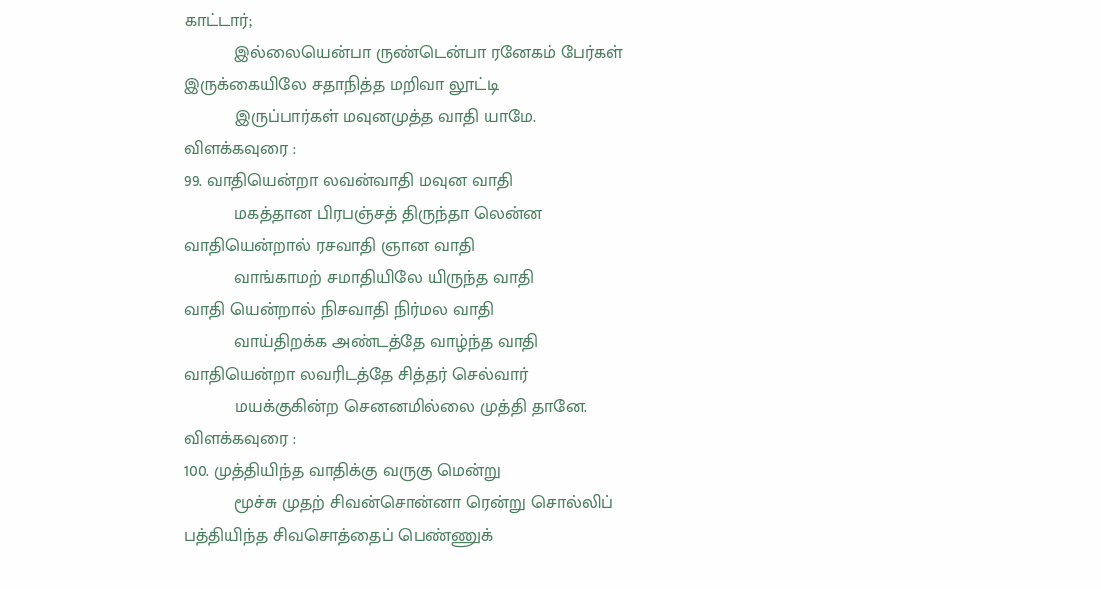காட்டார்;
          இல்லையென்பா ருண்டென்பா ரனேகம் பேர்கள்
இருக்கையிலே சதாநித்த மறிவா லூட்டி
          இருப்பார்கள் மவுனமுத்த வாதி யாமே.
விளக்கவுரை :
99. வாதியென்றா லவன்வாதி மவுன வாதி
          மகத்தான பிரபஞ்சத் திருந்தா லென்ன
வாதியென்றால் ரசவாதி ஞான வாதி
          வாங்காமற் சமாதியிலே யிருந்த வாதி
வாதி யென்றால் நிசவாதி நிர்மல வாதி
          வாய்திறக்க அண்டத்தே வாழ்ந்த வாதி
வாதியென்றா லவரிடத்தே சித்தர் செல்வார்
          மயக்குகின்ற செனனமில்லை முத்தி தானே.
விளக்கவுரை :
100. முத்தியிந்த வாதிக்கு வருகு மென்று
          மூச்சு முதற் சிவன்சொன்னா ரென்று சொல்லிப்
பத்தியிந்த சிவசொத்தைப் பெண்ணுக்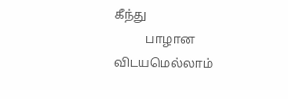கீந்து
          பாழான விடயமெல்லாம்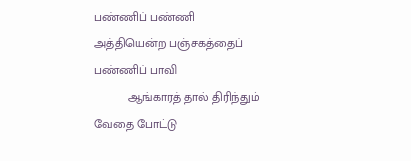பண்ணிப் பண்ணி
அத்தியென்ற பஞ்சகத்தைப் பண்ணிப் பாவி
          ஆங்காரத் தால் திரிந்தும் வேதை போட்டு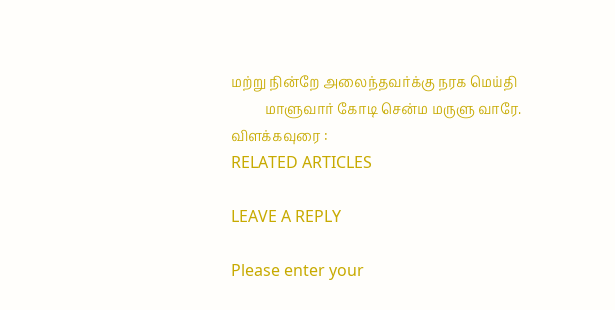மற்று நின்றே அலைந்தவர்க்கு நரக மெய்தி
          மாளுவார் கோடி சென்ம மருளு வாரே.
விளக்கவுரை :
RELATED ARTICLES

LEAVE A REPLY

Please enter your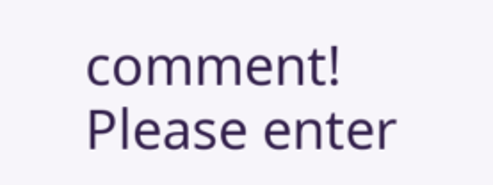comment!
Please enter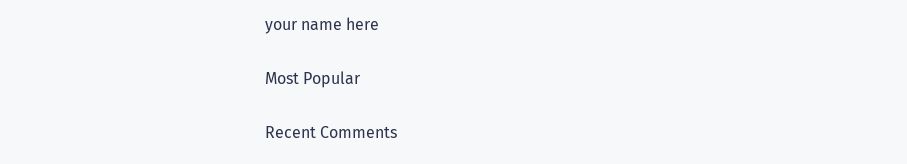your name here

Most Popular

Recent Comments